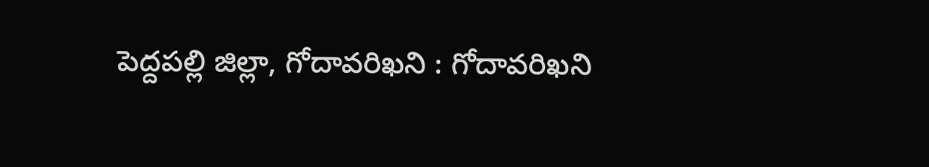పెద్దపల్లి జిల్లా, గోదావరిఖని : గోదావరిఖని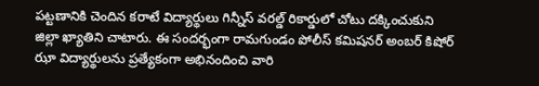పట్టణానికి చెందిన కరాటే విద్యార్థులు గిన్నీస్ వరల్డ్ రికార్డులో చోటు దక్కించుకుని జిల్లా ఖ్యాతిని చాటారు. ఈ సందర్భంగా రామగుండం పోలీస్ కమిషనర్ అంబర్ కిషోర్ ఝా విద్యార్థులను ప్రత్యేకంగా అభినందించి వారి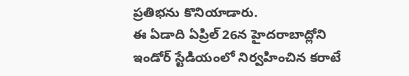ప్రతిభను కొనియాడారు.
ఈ ఏడాది ఏప్రిల్ 26న హైదరాబాద్లోని ఇండోర్ స్టేడియంలో నిర్వహించిన కరాటే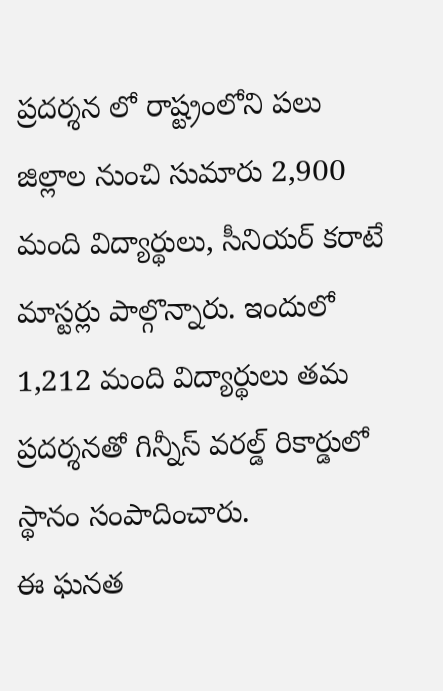ప్రదర్శన లో రాష్ట్రంలోని పలు జిల్లాల నుంచి సుమారు 2,900 మంది విద్యార్థులు, సీనియర్ కరాటే మాస్టర్లు పాల్గొన్నారు. ఇందులో 1,212 మంది విద్యార్థులు తమ ప్రదర్శనతో గిన్నీస్ వరల్డ్ రికార్డులో స్థానం సంపాదించారు.
ఈ ఘనత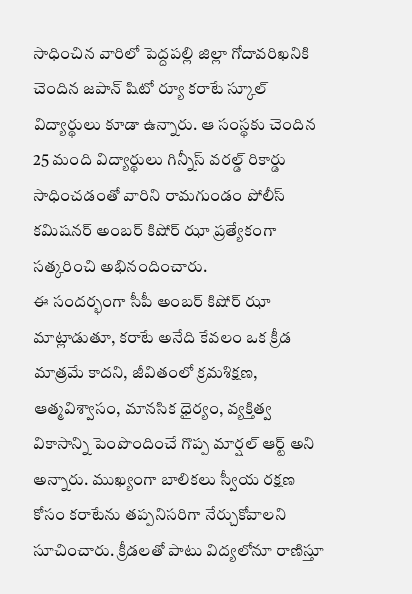సాధించిన వారిలో పెద్దపల్లి జిల్లా గోదావరిఖనికి చెందిన జపాన్ షిటో ర్యూ కరాటే స్కూల్ విద్యార్థులు కూడా ఉన్నారు. ఆ సంస్థకు చెందిన 25 మంది విద్యార్థులు గిన్నీస్ వరల్డ్ రికార్డు సాధించడంతో వారిని రామగుండం పోలీస్ కమిషనర్ అంబర్ కిషోర్ ఝా ప్రత్యేకంగా సత్కరించి అభినందించారు.
ఈ సందర్భంగా సీపీ అంబర్ కిషోర్ ఝా మాట్లాడుతూ, కరాటే అనేది కేవలం ఒక క్రీడ మాత్రమే కాదని, జీవితంలో క్రమశిక్షణ, ఆత్మవిశ్వాసం, మానసిక ధైర్యం, వ్యక్తిత్వ వికాసాన్ని పెంపొందించే గొప్ప మార్షల్ ఆర్ట్ అని అన్నారు. ముఖ్యంగా బాలికలు స్వీయ రక్షణ కోసం కరాటేను తప్పనిసరిగా నేర్చుకోవాలని సూచించారు. క్రీడలతో పాటు విద్యలోనూ రాణిస్తూ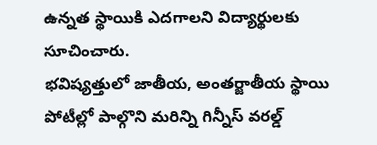ఉన్నత స్థాయికి ఎదగాలని విద్యార్థులకు సూచించారు.
భవిష్యత్తులో జాతీయ, అంతర్జాతీయ స్థాయి పోటీల్లో పాల్గొని మరిన్ని గిన్నీస్ వరల్డ్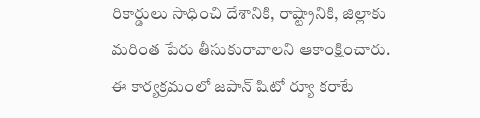రికార్డులు సాధించి దేశానికి, రాష్ట్రానికి, జిల్లాకు మరింత పేరు తీసుకురావాలని ఆకాంక్షించారు.
ఈ కార్యక్రమంలో జపాన్ షిటో ర్యూ కరాటే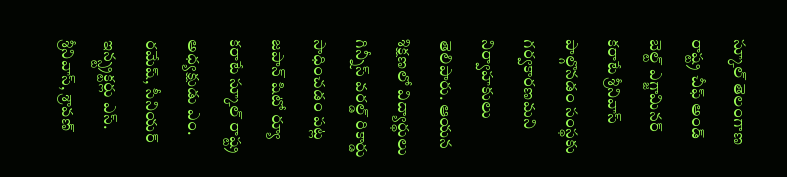స్కూల్ తెలంగాణ రాష్ట్ర చీఫ్ అండ్ బెల్ట్ ఎగ్జామినర్ కరాటే శ్రీనివాస్ పాల్గొనడం సంస్థకు గర్వకారణమని నిర్వాహకులు తెలిపారు. ఆయన శిక్షణలో విద్యార్థులు గిన్నీస్ వరల్డ్ రికార్డు సాధించడం పట్ల జపాన్ షిటో ర్యూ కరాటే స్కూల్ రాష్ట్ర అధ్యక్షుడు ఎం. రమేష్, సీనియర్ ఇన్స్ట్రక్టర్లు ఎస్. శ్రీనివాస్, శ్రావణ్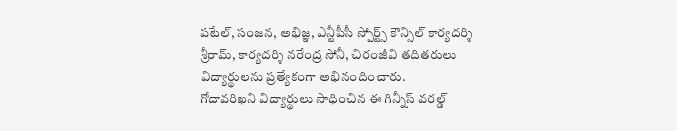పటేల్, సంజన, అభిజ్ఞ, ఎన్టీపీసీ స్పోర్ట్స్ కౌన్సిల్ కార్యదర్శి శ్రీరామ్, కార్యదర్శి నరేంద్ర సోనీ, చిరంజీవి తదితరులు విద్యార్థులను ప్రత్యేకంగా అభినందించారు.
గోదావరిఖని విద్యార్థులు సాధించిన ఈ గిన్నీస్ వరల్డ్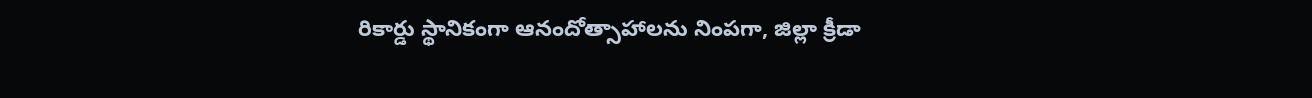రికార్డు స్థానికంగా ఆనందోత్సాహాలను నింపగా, జిల్లా క్రీడా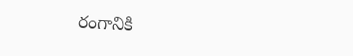రంగానికి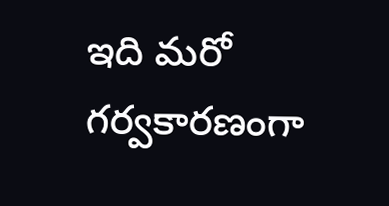ఇది మరో గర్వకారణంగా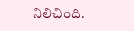నిలిచింది.